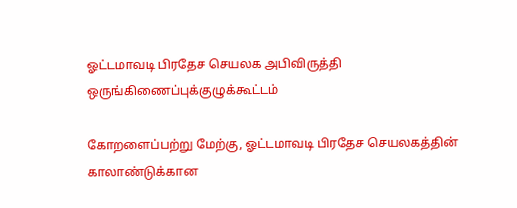ஓட்டமாவடி பிரதேச செயலக அபிவிருத்தி ஒருங்கிணைப்புக்குழுக்கூட்டம்

கோறளைப்பற்று மேற்கு, ஓட்டமாவடி பிரதேச செயலகத்தின் காலாண்டுக்கான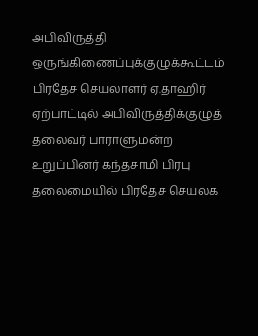அபிவிருத்தி ஒருங்கிணைப்புக்குழுக்கூட்டம் பிரதேச செயலாளர் ஏ.தாஹிர் ஏற்பாட்டில் அபிவிருத்திக்குழுத் தலைவர் பாராளுமன்ற உறுப்பினர் கந்தசாமி பிரபு தலைமையில் பிரதேச செயலக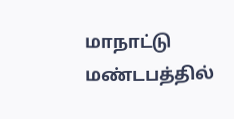மாநாட்டு மண்டபத்தில்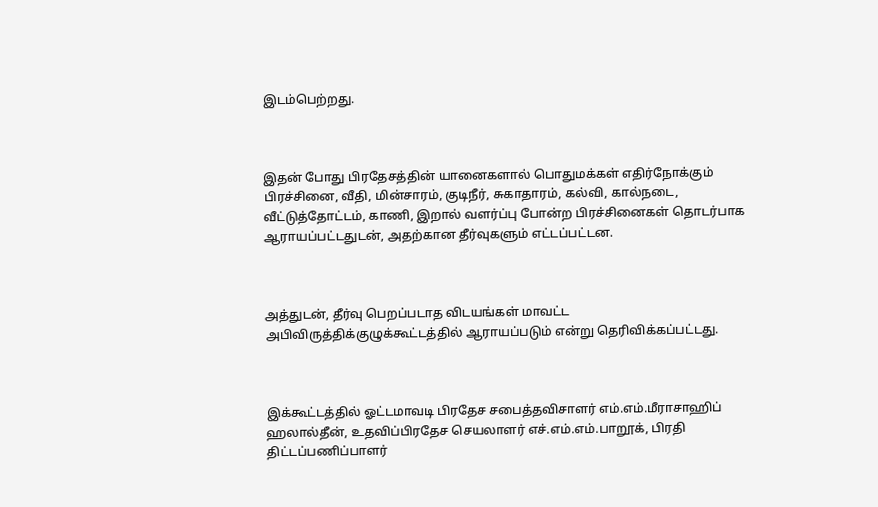இடம்பெற்றது.



இதன் போது பிரதேசத்தின் யானைகளால் பொதுமக்கள் எதிர்நோக்கும் பிரச்சினை, வீதி, மின்சாரம், குடிநீர், சுகாதாரம், கல்வி, கால்நடை, வீட்டுத்தோட்டம், காணி, இறால் வளர்ப்பு போன்ற பிரச்சினைகள் தொடர்பாக ஆராயப்பட்டதுடன், அதற்கான தீர்வுகளும் எட்டப்பட்டன.



அத்துடன், தீர்வு பெறப்படாத விடயங்கள் மாவட்ட அபிவிருத்திக்குழுக்கூட்டத்தில் ஆராயப்படும் என்று தெரிவிக்கப்பட்டது.



இக்கூட்டத்தில் ஓட்டமாவடி பிரதேச சபைத்தவிசாளர் எம்.எம்.மீராசாஹிப் ஹலால்தீன், உதவிப்பிரதேச செயலாளர் எச்.எம்.எம்.பாறூக், பிரதி திட்டப்பணிப்பாளர்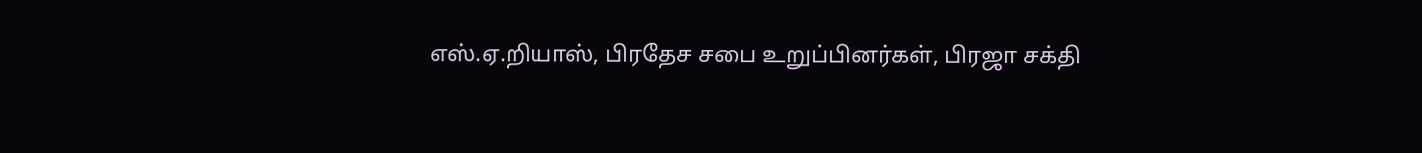எஸ்.ஏ.றியாஸ், பிரதேச சபை உறுப்பினர்கள், பிரஜா சக்தி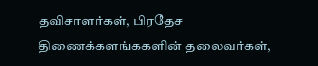தவிசாளர்கள், பிரதேச திணைக்களங்ககளின் தலைவர்கள்,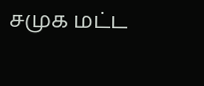சமுக மட்ட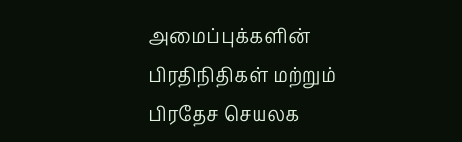அமைப்புக்களின் பிரதிநிதிகள் மற்றும் பிரதேச செயலக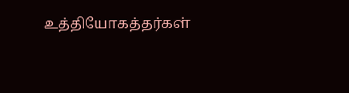உத்தியோகத்தர்கள்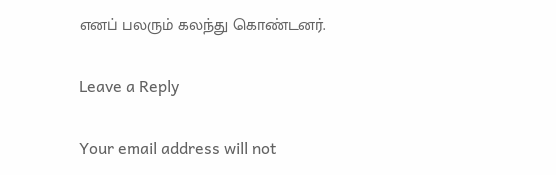எனப் பலரும் கலந்து கொண்டனர்.

Leave a Reply

Your email address will not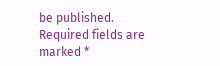be published. Required fields are marked *